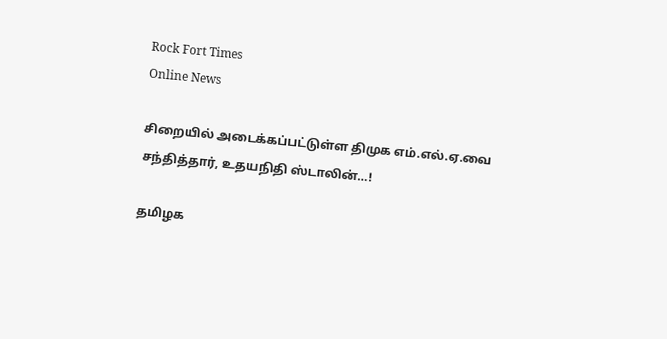Rock Fort Times
Online News

சிறையில் அடைக்கப்பட்டுள்ள திமுக எம்.எல்.ஏ.வை சந்தித்தார், உதயநிதி ஸ்டாலின்…!

தமிழக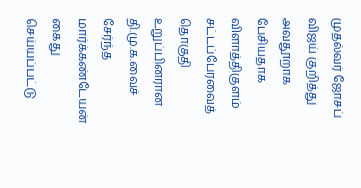முதல்வர் ஜோசப் விஜய் குறித்து அவதூறாக பேசியதாக விளாத்திகுளம் சட்டப்பேரவைத் தொகுதி உறுப்பினரான தி.மு.க.வைச் சேர்ந்த மார்க்கண்டேயன் கைது செய்யப்பட்டு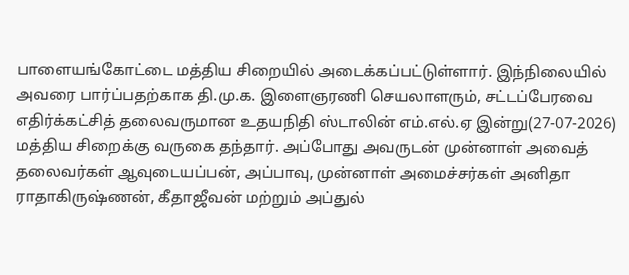பாளையங்கோட்டை மத்திய சிறையில் அடைக்கப்பட்டுள்ளார். இந்நிலையில் அவரை பார்ப்பதற்காக தி.மு.க. இளைஞரணி செயலாளரும், சட்டப்பேரவை எதிர்க்கட்சித் தலைவருமான உதயநிதி ஸ்டாலின் எம்.எல்.ஏ இன்று(27-07-2026) மத்திய சிறைக்கு வருகை தந்தார். அப்போது அவருடன் முன்னாள் அவைத் தலைவர்கள் ஆவுடையப்பன், அப்பாவு, முன்னாள் அமைச்சர்கள் அனிதா ராதாகிருஷ்ணன், கீதாஜீவன் மற்றும் அப்துல்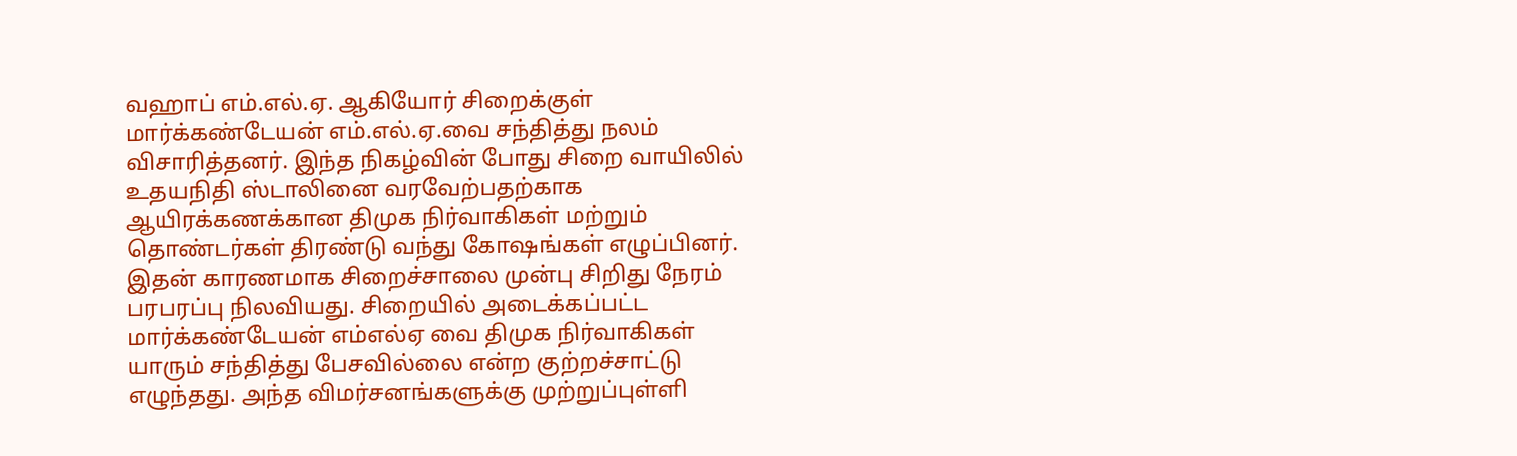வஹாப் எம்.எல்.ஏ. ஆகியோர் சிறைக்குள் மார்க்கண்டேயன் எம்.எல்.ஏ.வை சந்தித்து நலம் விசாரித்தனர். இந்த நிகழ்வின் போது சிறை வாயிலில் உதயநிதி ஸ்டாலினை வரவேற்பதற்காக ஆயிரக்கணக்கான திமுக நிர்வாகிகள் மற்றும் தொண்டர்கள் திரண்டு வந்து கோஷங்கள் எழுப்பினர். இதன் காரணமாக சிறைச்சாலை முன்பு சிறிது நேரம் பரபரப்பு நிலவியது. சிறையில் அடைக்கப்பட்ட மார்க்கண்டேயன் எம்எல்ஏ வை திமுக நிர்வாகிகள் யாரும் சந்தித்து பேசவில்லை என்ற குற்றச்சாட்டு எழுந்தது. அந்த விமர்சனங்களுக்கு முற்றுப்புள்ளி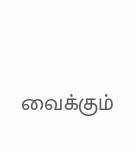வைக்கும்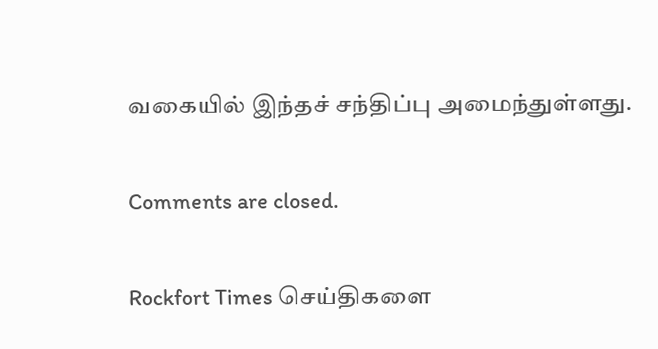வகையில் இந்தச் சந்திப்பு அமைந்துள்ளது.

Comments are closed.

Rockfort Times செய்திகளை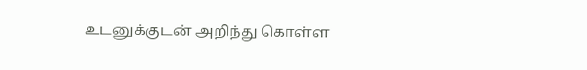உடனுக்குடன் அறிந்து கொள்ள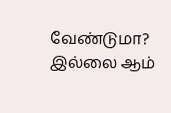வேண்டுமா? இல்லை ஆம்